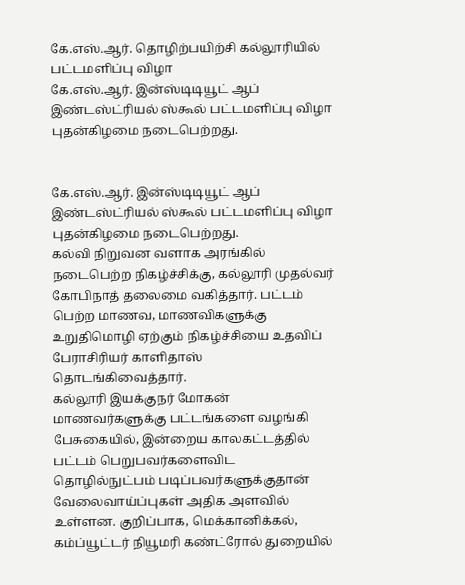கே.எஸ்.ஆர். தொழிற்பயிற்சி கல்லூரியில் பட்டமளிப்பு விழா
கே.எஸ்.ஆர். இன்ஸ்டிடியூட் ஆப் இண்டஸ்ட்ரியல் ஸ்கூல் பட்டமளிப்பு விழா புதன்கிழமை நடைபெற்றது.


கே.எஸ்.ஆர். இன்ஸ்டிடியூட் ஆப் இண்டஸ்ட்ரியல் ஸ்கூல் பட்டமளிப்பு விழா புதன்கிழமை நடைபெற்றது.
கல்வி நிறுவன வளாக அரங்கில் நடைபெற்ற நிகழ்ச்சிக்கு, கல்லூரி முதல்வர் கோபிநாத் தலைமை வகித்தார். பட்டம் பெற்ற மாணவ, மாணவிகளுக்கு உறுதிமொழி ஏற்கும் நிகழ்ச்சியை உதவிப் பேராசிரியர் காளிதாஸ் தொடங்கிவைத்தார்.
கல்லூரி இயக்குநர் மோகன் மாணவர்களுக்கு பட்டங்களை வழங்கி பேசுகையில், இன்றைய காலகட்டத்தில் பட்டம் பெறுபவர்களைவிட தொழில்நுட்பம் படிப்பவர்களுக்குதான் வேலைவாய்ப்புகள் அதிக அளவில் உள்ளன. குறிப்பாக, மெக்கானிக்கல், கம்ப்யூட்டர் நியூமரி கண்ட்ரோல் துறையில்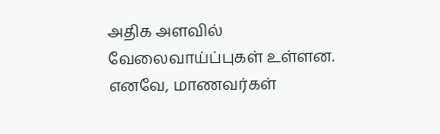அதிக அளவில் வேலைவாய்ப்புகள் உள்ளன. எனவே, மாணவர்கள்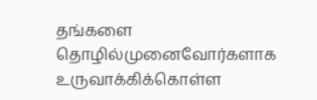தங்களை தொழில்முனைவோர்களாக உருவாக்கிக்கொள்ள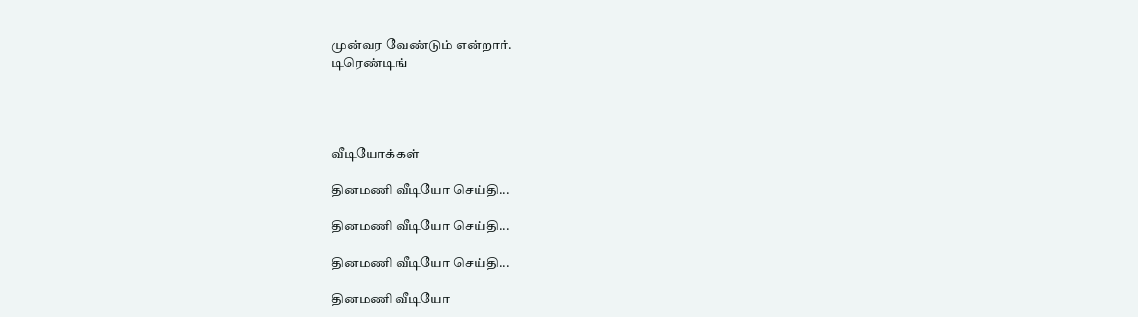முன்வர வேண்டும் என்றார்.
டிரெண்டிங்




வீடியோக்கள்

தினமணி வீடியோ செய்தி...

தினமணி வீடியோ செய்தி...

தினமணி வீடியோ செய்தி...

தினமணி வீடியோ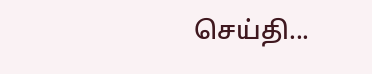செய்தி...